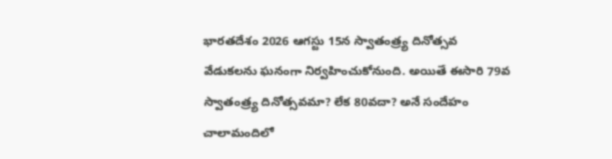భారతదేశం 2026 ఆగస్టు 15న స్వాతంత్ర్య దినోత్సవ వేడుకలను ఘనంగా నిర్వహించుకోనుంది. అయితే ఈసారి 79వ స్వాతంత్ర్య దినోత్సవమా? లేక 80వదా? అనే సందేహం చాలామందిలో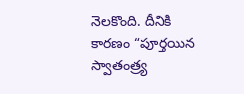నెలకొంది. దీనికి కారణం “పూర్తయిన స్వాతంత్ర్య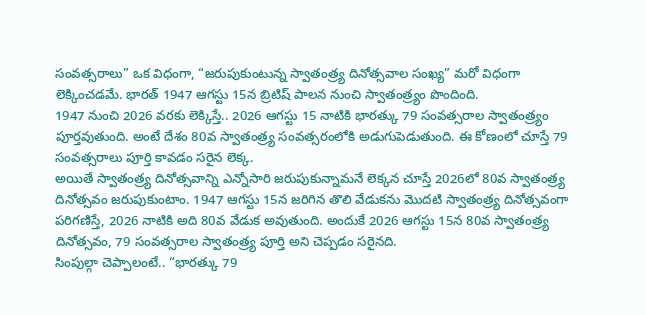సంవత్సరాలు” ఒక విధంగా, “జరుపుకుంటున్న స్వాతంత్ర్య దినోత్సవాల సంఖ్య” మరో విధంగా లెక్కించడమే. భారత్ 1947 ఆగస్టు 15న బ్రిటిష్ పాలన నుంచి స్వాతంత్ర్యం పొందింది.
1947 నుంచి 2026 వరకు లెక్కిస్తే.. 2026 ఆగస్టు 15 నాటికి భారత్కు 79 సంవత్సరాల స్వాతంత్ర్యం పూర్తవుతుంది. అంటే దేశం 80వ స్వాతంత్ర్య సంవత్సరంలోకి అడుగుపెడుతుంది. ఈ కోణంలో చూస్తే 79 సంవత్సరాలు పూర్తి కావడం సరైన లెక్క.
అయితే స్వాతంత్ర్య దినోత్సవాన్ని ఎన్నోసారి జరుపుకున్నామనే లెక్కన చూస్తే 2026లో 80వ స్వాతంత్ర్య దినోత్సవం జరుపుకుంటాం. 1947 ఆగస్టు 15న జరిగిన తొలి వేడుకను మొదటి స్వాతంత్ర్య దినోత్సవంగా పరిగణిస్తే, 2026 నాటికి అది 80వ వేడుక అవుతుంది. అందుకే 2026 ఆగస్టు 15న 80వ స్వాతంత్ర్య దినోత్సవం, 79 సంవత్సరాల స్వాతంత్ర్య పూర్తి అని చెప్పడం సరైనది.
సింపుల్గా చెప్పాలంటే.. “భారత్కు 79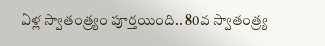ఏళ్ల స్వాతంత్ర్యం పూర్తయింది.. 80వ స్వాతంత్ర్య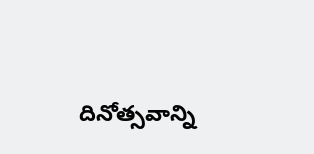దినోత్సవాన్ని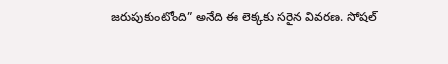జరుపుకుంటోంది” అనేది ఈ లెక్కకు సరైన వివరణ. సోషల్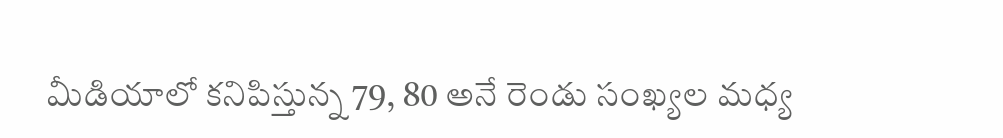మీడియాలో కనిపిస్తున్న 79, 80 అనే రెండు సంఖ్యల మధ్య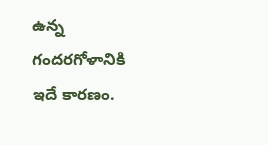ఉన్న గందరగోళానికి ఇదే కారణం.